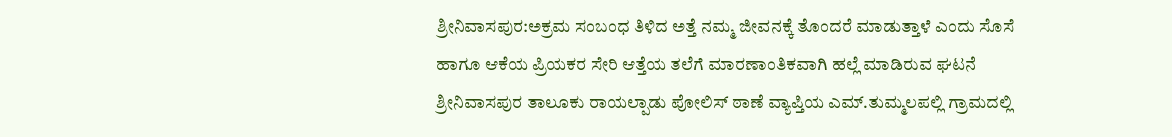ಶ್ರೀನಿವಾಸಪುರ:ಅಕ್ರಮ ಸಂಬಂಧ ತಿಳಿದ ಅತ್ತೆ ನಮ್ಮ ಜೀವನಕ್ಕೆ ತೊಂದರೆ ಮಾಡುತ್ತಾಳೆ ಎಂದು ಸೊಸೆ ಹಾಗೂ ಆಕೆಯ ಪ್ರಿಯಕರ ಸೇರಿ ಆತ್ತೆಯ ತಲೆಗೆ ಮಾರಣಾಂತಿಕವಾಗಿ ಹಲ್ಲೆ ಮಾಡಿರುವ ಘಟನೆ ಶ್ರೀನಿವಾಸಪುರ ತಾಲೂಕು ರಾಯಲ್ಪಾಡು ಪೋಲಿಸ್ ಠಾಣೆ ವ್ಯಾಪ್ತಿಯ ಎಮ್.ತುಮ್ಮಲಪಲ್ಲಿ ಗ್ರಾಮದಲ್ಲಿ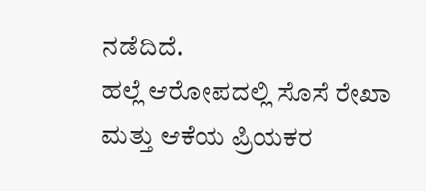ನಡೆದಿದೆ.
ಹಲ್ಲೆ ಆರೋಪದಲ್ಲಿ ಸೊಸೆ ರೇಖಾ ಮತ್ತು ಆಕೆಯ ಪ್ರಿಯಕರ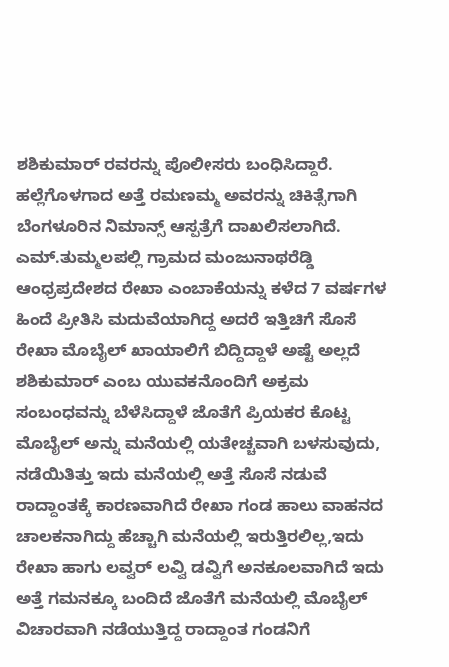ಶಶಿಕುಮಾರ್ ರವರನ್ನು ಪೊಲೀಸರು ಬಂಧಿಸಿದ್ದಾರೆ. ಹಲ್ಲೆಗೊಳಗಾದ ಅತ್ತೆ ರಮಣಮ್ಮ ಅವರನ್ನು ಚಿಕಿತ್ಸೆಗಾಗಿ ಬೆಂಗಳೂರಿನ ನಿಮಾನ್ಸ್ ಆಸ್ಪತ್ರೆಗೆ ದಾಖಲಿಸಲಾಗಿದೆ.
ಎಮ್.ತುಮ್ಮಲಪಲ್ಲಿ ಗ್ರಾಮದ ಮಂಜುನಾಥರೆಡ್ಡಿ ಆಂಧ್ರಪ್ರದೇಶದ ರೇಖಾ ಎಂಬಾಕೆಯನ್ನು ಕಳೆದ 7 ವರ್ಷಗಳ ಹಿಂದೆ ಪ್ರೀತಿಸಿ ಮದುವೆಯಾಗಿದ್ದ ಅದರೆ ಇತ್ತಿಚಿಗೆ ಸೊಸೆ ರೇಖಾ ಮೊಬೈಲ್ ಖಾಯಾಲಿಗೆ ಬಿದ್ದಿದ್ದಾಳೆ ಅಷ್ಟೆ ಅಲ್ಲದೆ ಶಶಿಕುಮಾರ್ ಎಂಬ ಯುವಕನೊಂದಿಗೆ ಅಕ್ರಮ ಸಂಬಂಧವನ್ನು ಬೆಳೆಸಿದ್ದಾಳೆ ಜೊತೆಗೆ ಪ್ರಿಯಕರ ಕೊಟ್ಟ ಮೊಬೈಲ್ ಅನ್ನು ಮನೆಯಲ್ಲಿ ಯತೇಚ್ಚವಾಗಿ ಬಳಸುವುದು, ನಡೆಯಿತಿತ್ತು ಇದು ಮನೆಯಲ್ಲಿ ಅತ್ತೆ ಸೊಸೆ ನಡುವೆ ರಾದ್ದಾಂತಕ್ಕೆ ಕಾರಣವಾಗಿದೆ ರೇಖಾ ಗಂಡ ಹಾಲು ವಾಹನದ ಚಾಲಕನಾಗಿದ್ದು ಹೆಚ್ಚಾಗಿ ಮನೆಯಲ್ಲಿ ಇರುತ್ತಿರಲಿಲ್ಲ,ಇದು ರೇಖಾ ಹಾಗು ಲವ್ವರ್ ಲವ್ವಿ ಡವ್ವಿಗೆ ಅನಕೂಲವಾಗಿದೆ ಇದು ಅತ್ತೆ ಗಮನಕ್ಕೂ ಬಂದಿದೆ ಜೊತೆಗೆ ಮನೆಯಲ್ಲಿ ಮೊಬೈಲ್ ವಿಚಾರವಾಗಿ ನಡೆಯುತ್ತಿದ್ದ ರಾದ್ದಾಂತ ಗಂಡನಿಗೆ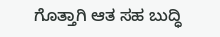ಗೊತ್ತಾಗಿ ಆತ ಸಹ ಬುದ್ಧಿ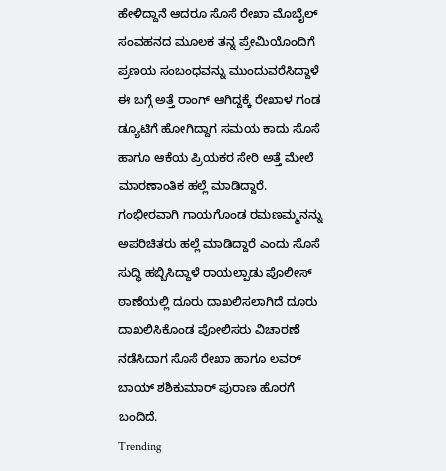ಹೇಳಿದ್ದಾನೆ ಆದರೂ ಸೊಸೆ ರೇಖಾ ಮೊಬೈಲ್ ಸಂವಹನದ ಮೂಲಕ ತನ್ನ ಪ್ರೇಮಿಯೊಂದಿಗೆ ಪ್ರಣಯ ಸಂಬಂಧವನ್ನು ಮುಂದುವರೆಸಿದ್ದಾಳೆ ಈ ಬಗ್ಗೆ ಅತ್ತೆ ರಾಂಗ್ ಆಗಿದ್ದಕ್ಕೆ ರೇಖಾಳ ಗಂಡ ಡ್ಯೂಟಿಗೆ ಹೋಗಿದ್ದಾಗ ಸಮಯ ಕಾದು ಸೊಸೆ ಹಾಗೂ ಆಕೆಯ ಪ್ರಿಯಕರ ಸೇರಿ ಅತ್ತೆ ಮೇಲೆ ಮಾರಣಾಂತಿಕ ಹಲ್ಲೆ ಮಾಡಿದ್ದಾರೆ. ಗಂಭೀರವಾಗಿ ಗಾಯಗೊಂಡ ರಮಣಮ್ಮನನ್ನು ಅಪರಿಚಿತರು ಹಲ್ಲೆ ಮಾಡಿದ್ದಾರೆ ಎಂದು ಸೊಸೆ ಸುದ್ಧಿ ಹಬ್ಬಿಸಿದ್ದಾಳೆ ರಾಯಲ್ಪಾಡು ಪೊಲೀಸ್ ಠಾಣೆಯಲ್ಲಿ ದೂರು ದಾಖಲಿಸಲಾಗಿದೆ ದೂರು ದಾಖಲಿಸಿಕೊಂಡ ಪೋಲಿಸರು ವಿಚಾರಣೆ ನಡೆಸಿದಾಗ ಸೊಸೆ ರೇಖಾ ಹಾಗೂ ಲವರ್ ಬಾಯ್ ಶಶಿಕುಮಾರ್ ಪುರಾಣ ಹೊರಗೆ ಬಂದಿದೆ.
Trending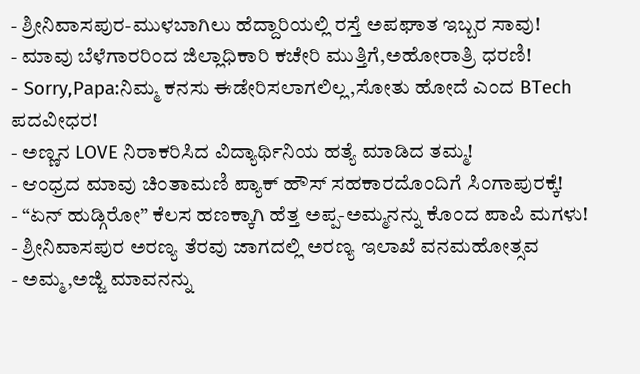- ಶ್ರೀನಿವಾಸಪುರ-ಮುಳಬಾಗಿಲು ಹೆದ್ದಾರಿಯಲ್ಲಿ ರಸ್ತೆ ಅಪಘಾತ ಇಬ್ಬರ ಸಾವು!
- ಮಾವು ಬೆಳೆಗಾರರಿಂದ ಜಿಲ್ಲಾಧಿಕಾರಿ ಕಚೇರಿ ಮುತ್ತಿಗೆ,ಅಹೋರಾತ್ರಿ ಧರಣಿ!
- Sorry,Papa:ನಿಮ್ಮ ಕನಸು ಈಡೇರಿಸಲಾಗಲಿಲ್ಲ,ಸೋತು ಹೋದೆ ಎಂದ BTech ಪದವೀಧರ!
- ಅಣ್ಣನ LOVE ನಿರಾಕರಿಸಿದ ವಿದ್ಯಾರ್ಥಿನಿಯ ಹತ್ಯೆ ಮಾಡಿದ ತಮ್ಮ!
- ಆಂಧ್ರದ ಮಾವು ಚಿಂತಾಮಣಿ ಪ್ಯಾಕ್ ಹೌಸ್ ಸಹಕಾರದೊಂದಿಗೆ ಸಿಂಗಾಪುರಕ್ಕೆ!
- “ಏನ್ ಹುಡ್ಗಿರೋ” ಕೆಲಸ ಹಣಕ್ಕಾಗಿ ಹೆತ್ತ ಅಪ್ಪ-ಅಮ್ಮನನ್ನು ಕೊಂದ ಪಾಪಿ ಮಗಳು!
- ಶ್ರೀನಿವಾಸಪುರ ಅರಣ್ಯ ತೆರವು ಜಾಗದಲ್ಲಿ ಅರಣ್ಯ ಇಲಾಖೆ ವನಮಹೋತ್ಸವ
- ಅಮ್ಮ,ಅಜ್ಜಿ ಮಾವನನ್ನು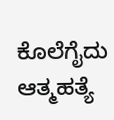ಕೊಲೆಗೈದು ಆತ್ಮಹತ್ಯೆ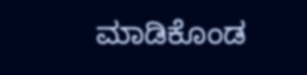ಮಾಡಿಕೊಂಡ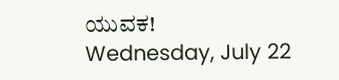ಯುವಕ!
Wednesday, July 22